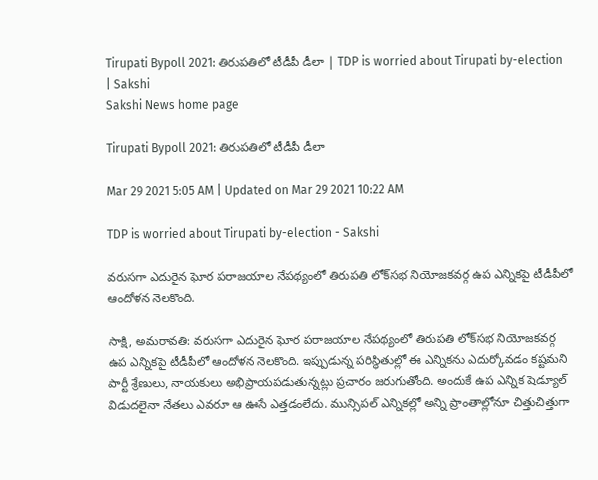Tirupati Bypoll 2021: తిరుపతిలో టీడీపీ డీలా | TDP is worried about Tirupati by-election | Sakshi
Sakshi News home page

Tirupati Bypoll 2021: తిరుపతిలో టీడీపీ డీలా

Mar 29 2021 5:05 AM | Updated on Mar 29 2021 10:22 AM

TDP is worried about Tirupati by-election - Sakshi

వరుసగా ఎదురైన ఘోర పరాజయాల నేపథ్యంలో తిరుపతి లోక్‌సభ నియోజకవర్గ ఉప ఎన్నికపై టీడీపీలో ఆందోళన నెలకొంది.

సాక్షి, అమరావతి: వరుసగా ఎదురైన ఘోర పరాజయాల నేపథ్యంలో తిరుపతి లోక్‌సభ నియోజకవర్గ ఉప ఎన్నికపై టీడీపీలో ఆందోళన నెలకొంది. ఇప్పుడున్న పరిస్థితుల్లో ఈ ఎన్నికను ఎదుర్కోవడం కష్టమని పార్టీ శ్రేణులు, నాయకులు అభిప్రాయపడుతున్నట్లు ప్రచారం జరుగుతోంది. అందుకే ఉప ఎన్నిక షెడ్యూల్‌ విడుదలైనా నేతలు ఎవరూ ఆ ఊసే ఎత్తడంలేదు. మున్సిపల్‌ ఎన్నికల్లో అన్ని ప్రాంతాల్లోనూ చిత్తుచిత్తుగా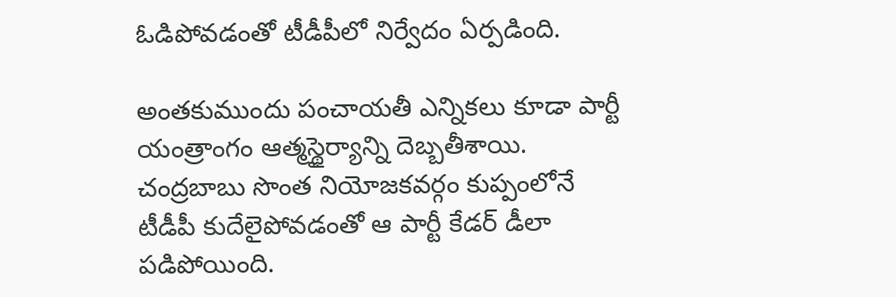ఓడిపోవడంతో టీడీపీలో నిర్వేదం ఏర్పడింది.

అంతకుముందు పంచాయతీ ఎన్నికలు కూడా పార్టీ యంత్రాంగం ఆత్మస్థైర్యాన్ని దెబ్బతీశాయి. చంద్రబాబు సొంత నియోజకవర్గం కుప్పంలోనే టీడీపీ కుదేలైపోవడంతో ఆ పార్టీ కేడర్‌ డీలా పడిపోయింది.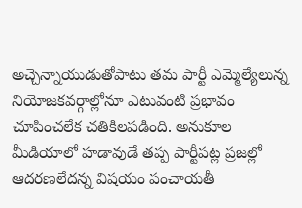అచ్చెన్నాయుడుతోపాటు తమ పార్టీ ఎమ్మెల్యేలున్న నియోజకవర్గాల్లోనూ ఎటువంటి ప్రభావం చూపించలేక చతికిలపడింది. అనుకూల మీడియాలో హడావుడే తప్ప పార్టీపట్ల ప్రజల్లో ఆదరణలేదన్న విషయం పంచాయతీ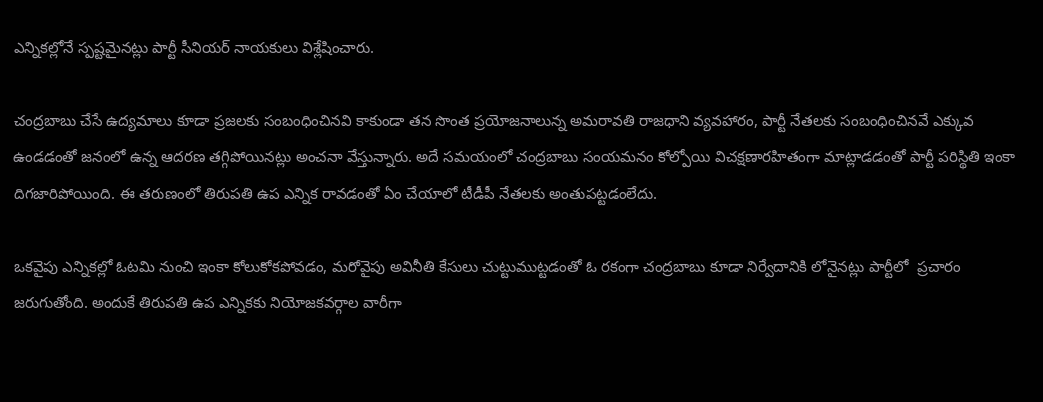ఎన్నికల్లోనే స్పష్టమైనట్లు పార్టీ సీనియర్‌ నాయకులు విశ్లేషించారు.

చంద్రబాబు చేసే ఉద్యమాలు కూడా ప్రజలకు సంబంధించినవి కాకుండా తన సొంత ప్రయోజనాలున్న అమరావతి రాజధాని వ్యవహారం, పార్టీ నేతలకు సంబంధించినవే ఎక్కువ ఉండడంతో జనంలో ఉన్న ఆదరణ తగ్గిపోయినట్లు అంచనా వేస్తున్నారు. అదే సమయంలో చంద్రబాబు సంయమనం కోల్పోయి విచక్షణారహితంగా మాట్లాడడంతో పార్టీ పరిస్థితి ఇంకా దిగజారిపోయింది. ఈ తరుణంలో తిరుపతి ఉప ఎన్నిక రావడంతో ఏం చేయాలో టీడీపీ నేతలకు అంతుపట్టడంలేదు.

ఒకవైపు ఎన్నికల్లో ఓటమి నుంచి ఇంకా కోలుకోకపోవడం, మరోవైపు అవినీతి కేసులు చుట్టుముట్టడంతో ఓ రకంగా చంద్రబాబు కూడా నిర్వేదానికి లోనైనట్లు పార్టీలో  ప్రచారం జరుగుతోంది. అందుకే తిరుపతి ఉప ఎన్నికకు నియోజకవర్గాల వారీగా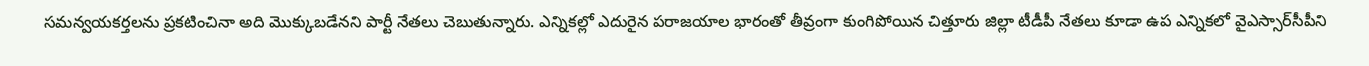సమన్వయకర్తలను ప్రకటించినా అది మొక్కుబడేనని పార్టీ నేతలు చెబుతున్నారు. ఎన్నికల్లో ఎదురైన పరాజయాల భారంతో తీవ్రంగా కుంగిపోయిన చిత్తూరు జిల్లా టీడీపీ నేతలు కూడా ఉప ఎన్నికలో వైఎస్సార్‌సీపీని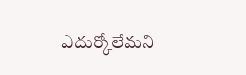ఎదుర్కోలేమని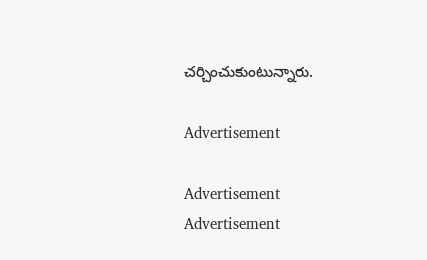చర్చించుకుంటున్నారు.

Advertisement

Advertisement
Advertisement